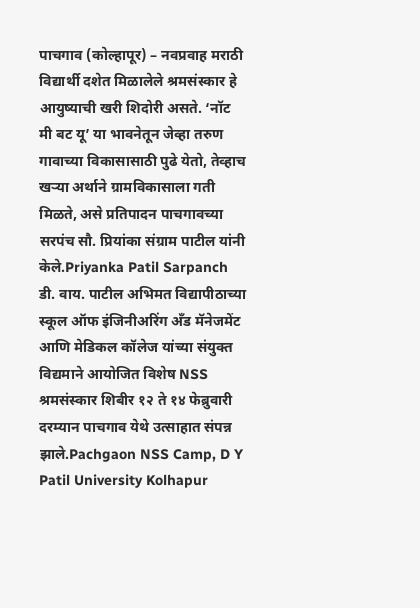पाचगाव (कोल्हापूर) – नवप्रवाह मराठी
विद्यार्थी दशेत मिळालेले श्रमसंस्कार हे आयुष्याची खरी शिदोरी असते. ‘नॉट मी बट यू’ या भावनेतून जेव्हा तरुण गावाच्या विकासासाठी पुढे येतो, तेव्हाच खऱ्या अर्थाने ग्रामविकासाला गती मिळते, असे प्रतिपादन पाचगावच्या सरपंच सौ. प्रियांका संग्राम पाटील यांनी केले.Priyanka Patil Sarpanch
डी. वाय. पाटील अभिमत विद्यापीठाच्या स्कूल ऑफ इंजिनीअरिंग अँड मॅनेजमेंट आणि मेडिकल कॉलेज यांच्या संयुक्त विद्यमाने आयोजित विशेष NSS श्रमसंस्कार शिबीर १२ ते १४ फेब्रुवारी दरम्यान पाचगाव येथे उत्साहात संपन्न झाले.Pachgaon NSS Camp, D Y Patil University Kolhapur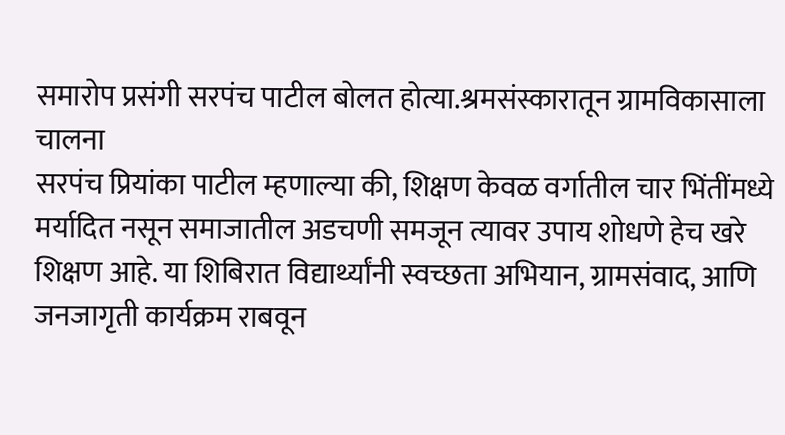समारोप प्रसंगी सरपंच पाटील बोलत होत्या.श्रमसंस्कारातून ग्रामविकासाला चालना
सरपंच प्रियांका पाटील म्हणाल्या की, शिक्षण केवळ वर्गातील चार भिंतींमध्ये मर्यादित नसून समाजातील अडचणी समजून त्यावर उपाय शोधणे हेच खरे शिक्षण आहे. या शिबिरात विद्यार्थ्यांनी स्वच्छता अभियान, ग्रामसंवाद, आणि जनजागृती कार्यक्रम राबवून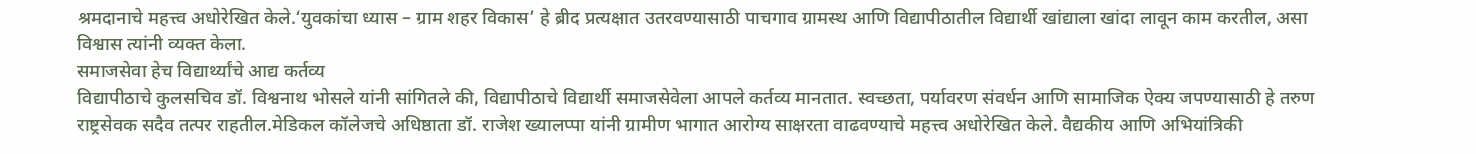श्रमदानाचे महत्त्व अधोरेखित केले.‘युवकांचा ध्यास – ग्राम शहर विकास’ हे ब्रीद प्रत्यक्षात उतरवण्यासाठी पाचगाव ग्रामस्थ आणि विद्यापीठातील विद्यार्थी खांद्याला खांदा लावून काम करतील, असा विश्वास त्यांनी व्यक्त केला.
समाजसेवा हेच विद्यार्थ्यांचे आद्य कर्तव्य
विद्यापीठाचे कुलसचिव डॉ. विश्वनाथ भोसले यांनी सांगितले की, विद्यापीठाचे विद्यार्थी समाजसेवेला आपले कर्तव्य मानतात. स्वच्छता, पर्यावरण संवर्धन आणि सामाजिक ऐक्य जपण्यासाठी हे तरुण राष्ट्रसेवक सदैव तत्पर राहतील.मेडिकल कॉलेजचे अधिष्ठाता डॉ. राजेश ख्यालप्पा यांनी ग्रामीण भागात आरोग्य साक्षरता वाढवण्याचे महत्त्व अधोरेखित केले. वैद्यकीय आणि अभियांत्रिकी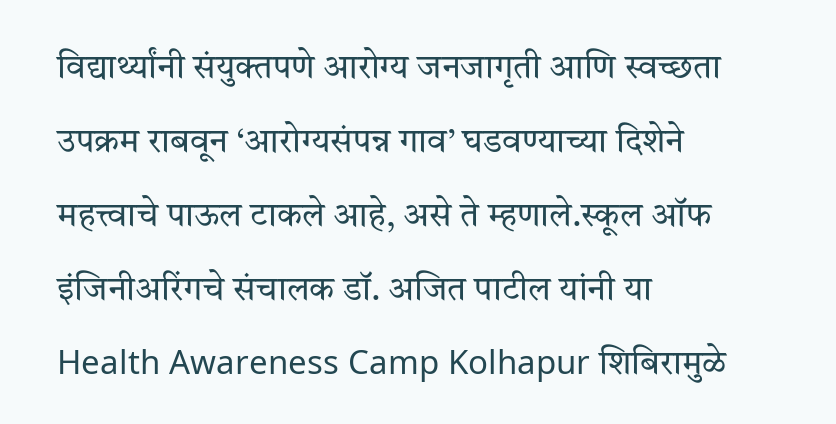विद्यार्थ्यांनी संयुक्तपणे आरोग्य जनजागृती आणि स्वच्छता उपक्रम राबवून ‘आरोग्यसंपन्न गाव’ घडवण्याच्या दिशेने महत्त्वाचे पाऊल टाकले आहे, असे ते म्हणाले.स्कूल ऑफ इंजिनीअरिंगचे संचालक डॉ. अजित पाटील यांनी या Health Awareness Camp Kolhapur शिबिरामुळे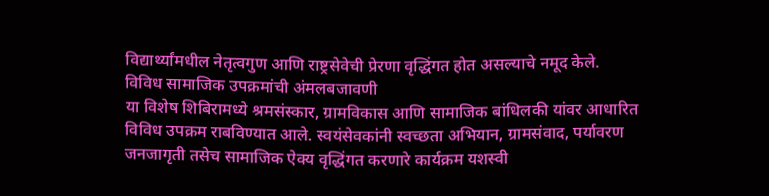विद्यार्थ्यांमधील नेतृत्वगुण आणि राष्ट्रसेवेची प्रेरणा वृद्धिंगत होत असल्याचे नमूद केले.
विविध सामाजिक उपक्रमांची अंमलबजावणी
या विशेष शिबिरामध्ये श्रमसंस्कार, ग्रामविकास आणि सामाजिक बांधिलकी यांवर आधारित विविध उपक्रम राबविण्यात आले. स्वयंसेवकांनी स्वच्छता अभियान, ग्रामसंवाद, पर्यावरण जनजागृती तसेच सामाजिक ऐक्य वृद्धिंगत करणारे कार्यक्रम यशस्वी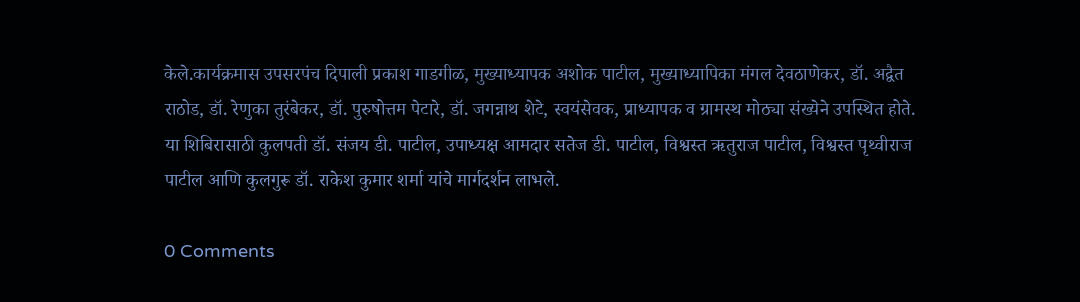केले.कार्यक्रमास उपसरपंच दिपाली प्रकाश गाडगीळ, मुख्याध्यापक अशोक पाटील, मुख्याध्यापिका मंगल देवठाणेकर, डॉ. अद्वैत राठोड, डॉ. रेणुका तुरंबेकर, डॉ. पुरुषोत्तम पेटारे, डॉ. जगन्नाथ शेटे, स्वयंसेवक, प्राध्यापक व ग्रामस्थ मोठ्या संख्येने उपस्थित होते.
या शिबिरासाठी कुलपती डॉ. संजय डी. पाटील, उपाध्यक्ष आमदार सतेज डी. पाटील, विश्वस्त ऋतुराज पाटील, विश्वस्त पृथ्वीराज पाटील आणि कुलगुरू डॉ. राकेश कुमार शर्मा यांचे मार्गदर्शन लाभले.

0 Comments